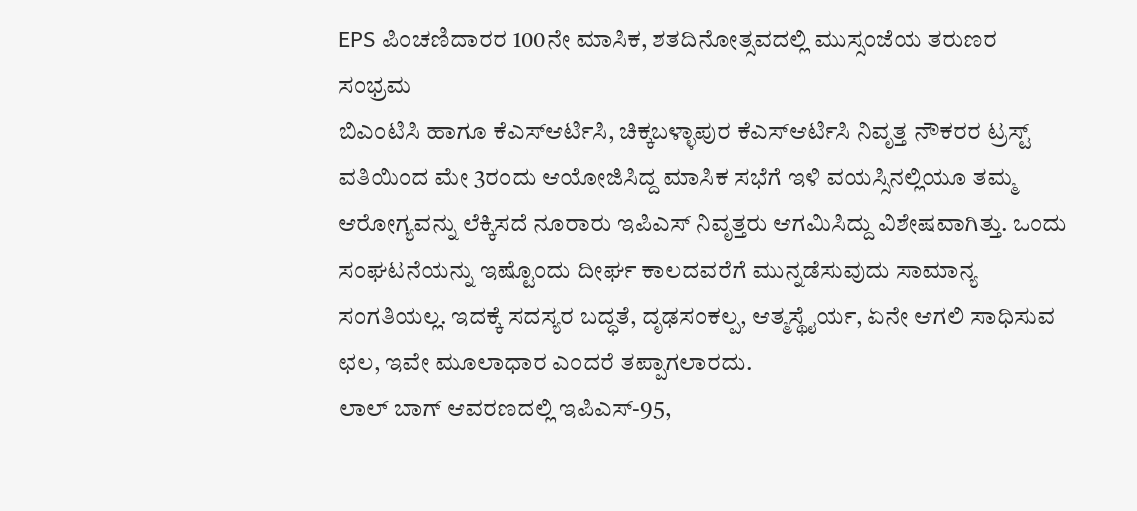EPS ಪಿಂಚಣಿದಾರರ 100ನೇ ಮಾಸಿಕ, ಶತದಿನೋತ್ಸವದಲ್ಲಿ ಮುಸ್ಸಂಜೆಯ ತರುಣರ ಸಂಭ್ರಮ
ಬಿಎಂಟಿಸಿ ಹಾಗೂ ಕೆಎಸ್ಆರ್ಟಿಸಿ, ಚಿಕ್ಕಬಳ್ಳಾಪುರ ಕೆಎಸ್ಆರ್ಟಿಸಿ ನಿವೃತ್ತ ನೌಕರರ ಟ್ರಸ್ಟ್ ವತಿಯಿಂದ ಮೇ 3ರಂದು ಆಯೋಜಿಸಿದ್ದ ಮಾಸಿಕ ಸಭೆಗೆ ಇಳಿ ವಯಸ್ಸಿನಲ್ಲಿಯೂ ತಮ್ಮ ಆರೋಗ್ಯವನ್ನು ಲೆಕ್ಕಿಸದೆ ನೂರಾರು ಇಪಿಎಸ್ ನಿವೃತ್ತರು ಆಗಮಿಸಿದ್ದು ವಿಶೇಷವಾಗಿತ್ತು. ಒಂದು ಸಂಘಟನೆಯನ್ನು ಇಷ್ಟೊಂದು ದೀರ್ಘ ಕಾಲದವರೆಗೆ ಮುನ್ನಡೆಸುವುದು ಸಾಮಾನ್ಯ ಸಂಗತಿಯಲ್ಲ. ಇದಕ್ಕೆ ಸದಸ್ಯರ ಬದ್ಧತೆ, ದೃಢಸಂಕಲ್ಪ, ಆತ್ಮಸ್ಥೈರ್ಯ, ಏನೇ ಆಗಲಿ ಸಾಧಿಸುವ ಛಲ, ಇವೇ ಮೂಲಾಧಾರ ಎಂದರೆ ತಪ್ಪಾಗಲಾರದು.
ಲಾಲ್ ಬಾಗ್ ಆವರಣದಲ್ಲಿ ಇಪಿಎಸ್-95,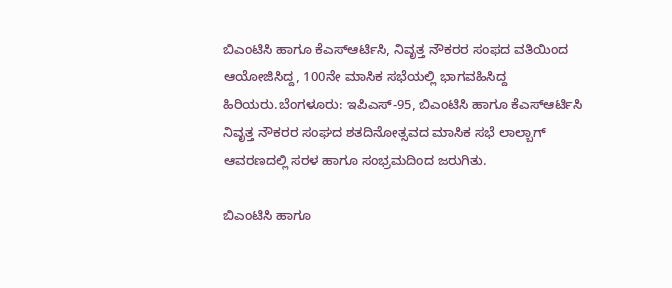ಬಿಎಂಟಿಸಿ ಹಾಗೂ ಕೆಎಸ್ಆರ್ಟಿಸಿ, ನಿವೃತ್ತ ನೌಕರರ ಸಂಫದ ವತಿಯಿಂದ ಆಯೋಜಿಸಿದ್ದ, 100ನೇ ಮಾಸಿಕ ಸಭೆಯಲ್ಲಿ ಭಾಗವಹಿಸಿದ್ದ ಹಿರಿಯರು.ಬೆಂಗಳೂರು: ಇಪಿಎಸ್-95, ಬಿಎಂಟಿಸಿ ಹಾಗೂ ಕೆಎಸ್ಆರ್ಟಿಸಿ ನಿವೃತ್ತ ನೌಕರರ ಸಂಘದ ಶತದಿನೋತ್ಸವದ ಮಾಸಿಕ ಸಭೆ ಲಾಲ್ಬಾಗ್ ಆವರಣದಲ್ಲಿ ಸರಳ ಹಾಗೂ ಸಂಭ್ರಮದಿಂದ ಜರುಗಿತು.

ಬಿಎಂಟಿಸಿ ಹಾಗೂ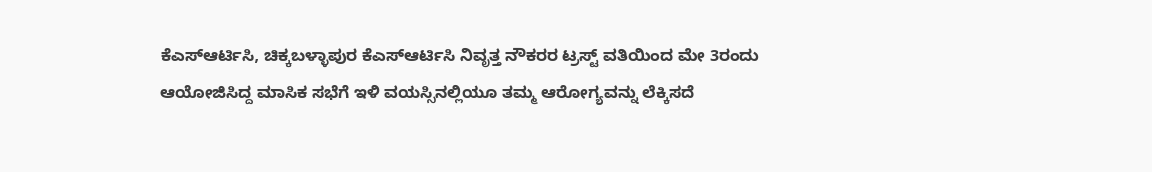ಕೆಎಸ್ಆರ್ಟಿಸಿ, ಚಿಕ್ಕಬಳ್ಳಾಪುರ ಕೆಎಸ್ಆರ್ಟಿಸಿ ನಿವೃತ್ತ ನೌಕರರ ಟ್ರಸ್ಟ್ ವತಿಯಿಂದ ಮೇ 3ರಂದು ಆಯೋಜಿಸಿದ್ದ ಮಾಸಿಕ ಸಭೆಗೆ ಇಳಿ ವಯಸ್ಸಿನಲ್ಲಿಯೂ ತಮ್ಮ ಆರೋಗ್ಯವನ್ನು ಲೆಕ್ಕಿಸದೆ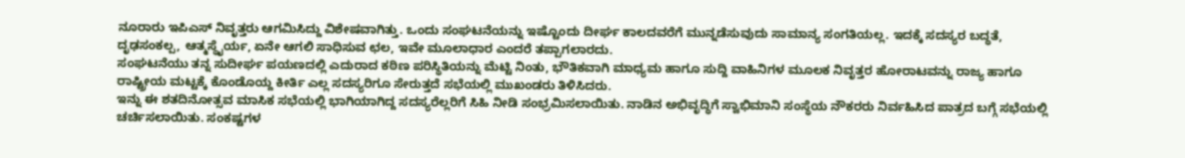ನೂರಾರು ಇಪಿಎಸ್ ನಿವೃತ್ತರು ಆಗಮಿಸಿದ್ದು ವಿಶೇಷವಾಗಿತ್ತು. ಒಂದು ಸಂಘಟನೆಯನ್ನು ಇಷ್ಟೊಂದು ದೀರ್ಘ ಕಾಲದವರೆಗೆ ಮುನ್ನಡೆಸುವುದು ಸಾಮಾನ್ಯ ಸಂಗತಿಯಲ್ಲ. ಇದಕ್ಕೆ ಸದಸ್ಯರ ಬದ್ಧತೆ, ದೃಢಸಂಕಲ್ಪ, ಆತ್ಮಸ್ಥೈರ್ಯ, ಏನೇ ಆಗಲಿ ಸಾಧಿಸುವ ಛಲ, ಇವೇ ಮೂಲಾಧಾರ ಎಂದರೆ ತಪ್ಪಾಗಲಾರದು.
ಸಂಘಟನೆಯು ತನ್ನ ಸುದೀರ್ಘ ಪಯಣದಲ್ಲಿ ಎದುರಾದ ಕಠಿಣ ಪರಿಸ್ಥಿತಿಯನ್ನು ಮೆಟ್ಟಿ ನಿಂತು, ಭೌತಿಕವಾಗಿ ಮಾಧ್ಯಮ ಹಾಗೂ ಸುದ್ದಿ ವಾಹಿನಿಗಳ ಮೂಲಕ ನಿವೃತ್ತರ ಹೋರಾಟವನ್ನು ರಾಜ್ಯ ಹಾಗೂ ರಾಷ್ಟ್ರೀಯ ಮಟ್ಟಕ್ಕೆ ಕೊಂಡೊಯ್ದ ಕೀರ್ತಿ ಎಲ್ಲ ಸದಸ್ಯರಿಗೂ ಸೇರುತ್ತದೆ ಸಭೆಯಲ್ಲಿ ಮುಖಂಡರು ತಿಳಿಸಿದರು.
ಇನ್ನು ಈ ಶತದಿನೋತ್ಸವ ಮಾಸಿಕ ಸಭೆಯಲ್ಲಿ ಭಾಗಿಯಾಗಿದ್ದ ಸದಸ್ಯರೆಲ್ಲರಿಗೆ ಸಿಹಿ ನೀಡಿ ಸಂಭ್ರಮಿಸಲಾಯಿತು. ನಾಡಿನ ಅಭಿವೃದ್ಧಿಗೆ ಸ್ವಾಭಿಮಾನಿ ಸಂಸ್ಥೆಯ ನೌಕರರು ನಿರ್ವಹಿಸಿದ ಪಾತ್ರದ ಬಗ್ಗೆ ಸಭೆಯಲ್ಲಿ ಚರ್ಚಿಸಲಾಯಿತು. ಸಂಕಷ್ಟಗಳ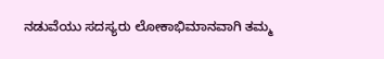ನಡುವೆಯು ಸದಸ್ಯರು ಲೋಕಾಭಿಮಾನವಾಗಿ ತಮ್ಮ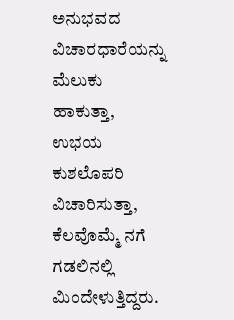ಅನುಭವದ ವಿಚಾರಧಾರೆಯನ್ನು ಮೆಲುಕು ಹಾಕುತ್ತಾ, ಉಭಯ ಕುಶಲೊಪರಿ ವಿಚಾರಿಸುತ್ತಾ, ಕೆಲವೊಮ್ಮೆ ನಗೆ ಗಡಲಿನಲ್ಲಿ ಮಿಂದೇಳುತ್ತಿದ್ದರು.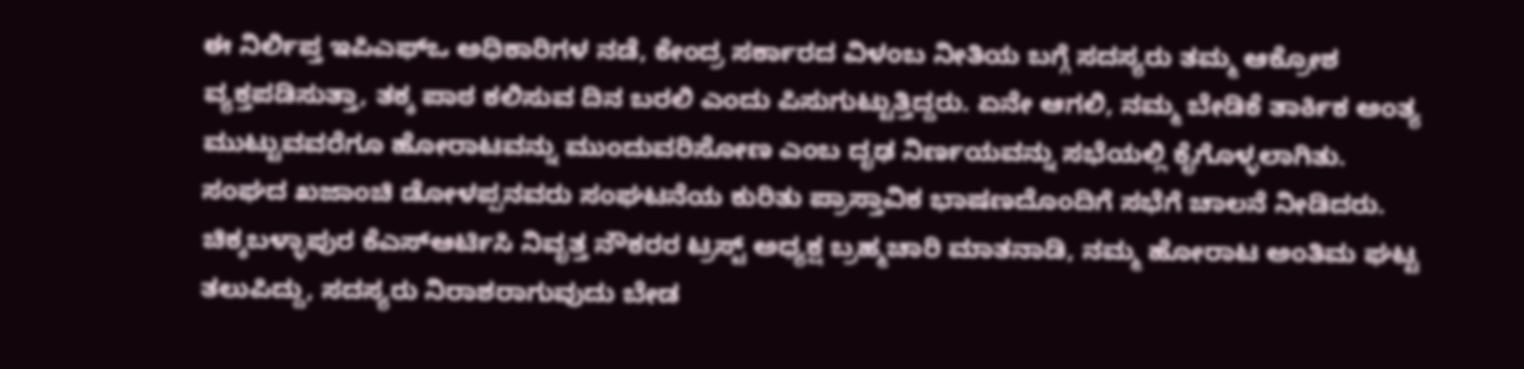ಈ ನಿರ್ಲಿಪ್ತ ಇಪಿಎಫ್ಒ ಅಧಿಕಾರಿಗಳ ನಡೆ, ಕೇಂದ್ರ ಸರ್ಕಾರದ ವಿಳಂಬ ನೀತಿಯ ಬಗ್ಗೆ ಸದಸ್ಯರು ತಮ್ಮ ಆಕ್ರೋಶ ವ್ಯಕ್ತಪಡಿಸುತ್ತಾ, ತಕ್ಕ ಪಾಠ ಕಲಿಸುವ ದಿನ ಬರಲಿ ಎಂದು ಪಿಸುಗುಟ್ಟುತ್ತಿದ್ದರು. ಏನೇ ಆಗಲಿ, ನಮ್ಮ ಬೇಡಿಕೆ ತಾರ್ಕಿಕ ಅಂತ್ಯ ಮುಟ್ಟುವವರೆಗೂ ಹೋರಾಟವನ್ನು ಮುಂದುವರಿಸೋಣ ಎಂಬ ದೃಢ ನಿರ್ಣಯವನ್ನು ಸಭೆಯಲ್ಲಿ ಕೈಗೊಳ್ಳಲಾಗಿತು.
ಸಂಘದ ಖಜಾಂಚಿ ಡೋಳಪ್ಪನವರು ಸಂಘಟನೆಯ ಕುರಿತು ಪ್ರಾಸ್ತಾವಿಕ ಭಾಷಣದೊಂದಿಗೆ ಸಭೆಗೆ ಚಾಲನೆ ನೀಡಿದರು. ಚಿಕ್ಕಬಳ್ಳಾಪುರ ಕೆಎಸ್ಆರ್ಟಿಸಿ ನಿವೃತ್ತ ನೌಕರರ ಟ್ರಸ್ಟ್ ಅಧ್ಯಕ್ಷ ಬ್ರಹ್ಮಚಾರಿ ಮಾತನಾಡಿ, ನಮ್ಮ ಹೋರಾಟ ಅಂತಿಮ ಘಟ್ಟ ತಲುಪಿದ್ದು, ಸದಸ್ಯರು ನಿರಾಶರಾಗುವುದು ಬೇಡ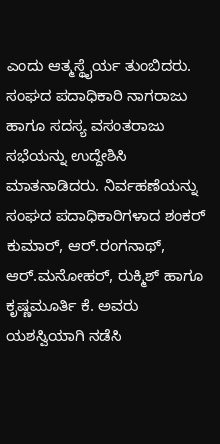ಎಂದು ಆತ್ಮಸ್ಥೈರ್ಯ ತುಂಬಿದರು.
ಸಂಘದ ಪದಾಧಿಕಾರಿ ನಾಗರಾಜು ಹಾಗೂ ಸದಸ್ಯ ವಸಂತರಾಜು ಸಭೆಯನ್ನು ಉದ್ದೇಶಿಸಿ ಮಾತನಾಡಿದರು. ನಿರ್ವಹಣೆಯನ್ನು ಸಂಘದ ಪದಾಧಿಕಾರಿಗಳಾದ ಶಂಕರ್ ಕುಮಾರ್, ಆರ್.ರಂಗನಾಥ್, ಆರ್.ಮನೋಹರ್, ರುಕ್ಮಿಶ್ ಹಾಗೂ ಕೃಷ್ಣಮೂರ್ತಿ ಕೆ. ಅವರು ಯಶಸ್ವಿಯಾಗಿ ನಡೆಸಿ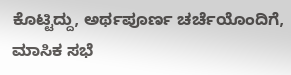ಕೊಟ್ಟಿದ್ದು, ಅರ್ಥಪೂರ್ಣ ಚರ್ಚೆಯೊಂದಿಗೆ, ಮಾಸಿಕ ಸಭೆ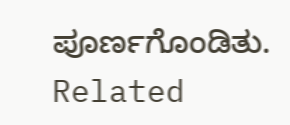ಪೂರ್ಣಗೊಂಡಿತು.
Related